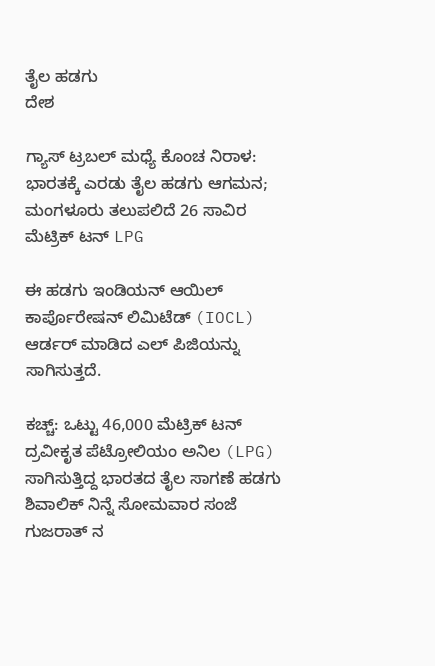ತೈಲ ಹಡಗು
ದೇಶ

ಗ್ಯಾಸ್ ಟ್ರಬಲ್ ಮಧ್ಯೆ ಕೊಂಚ ನಿರಾಳ: ಭಾರತಕ್ಕೆ ಎರಡು ತೈಲ ಹಡಗು ಆಗಮನ; ಮಂಗಳೂರು ತಲುಪಲಿದೆ 26 ಸಾವಿರ ಮೆಟ್ರಿಕ್ ಟನ್ LPG

ಈ ಹಡಗು ಇಂಡಿಯನ್ ಆಯಿಲ್ ಕಾರ್ಪೊರೇಷನ್ ಲಿಮಿಟೆಡ್ (IOCL) ಆರ್ಡರ್ ಮಾಡಿದ ಎಲ್ ಪಿಜಿಯನ್ನು ಸಾಗಿಸುತ್ತದೆ.

ಕಚ್ಚ್: ಒಟ್ಟು 46,000 ಮೆಟ್ರಿಕ್ ಟನ್ ದ್ರವೀಕೃತ ಪೆಟ್ರೋಲಿಯಂ ಅನಿಲ (LPG) ಸಾಗಿಸುತ್ತಿದ್ದ ಭಾರತದ ತೈಲ ಸಾಗಣೆ ಹಡಗು ಶಿವಾಲಿಕ್ ನಿನ್ನೆ ಸೋಮವಾರ ಸಂಜೆ ಗುಜರಾತ್ ನ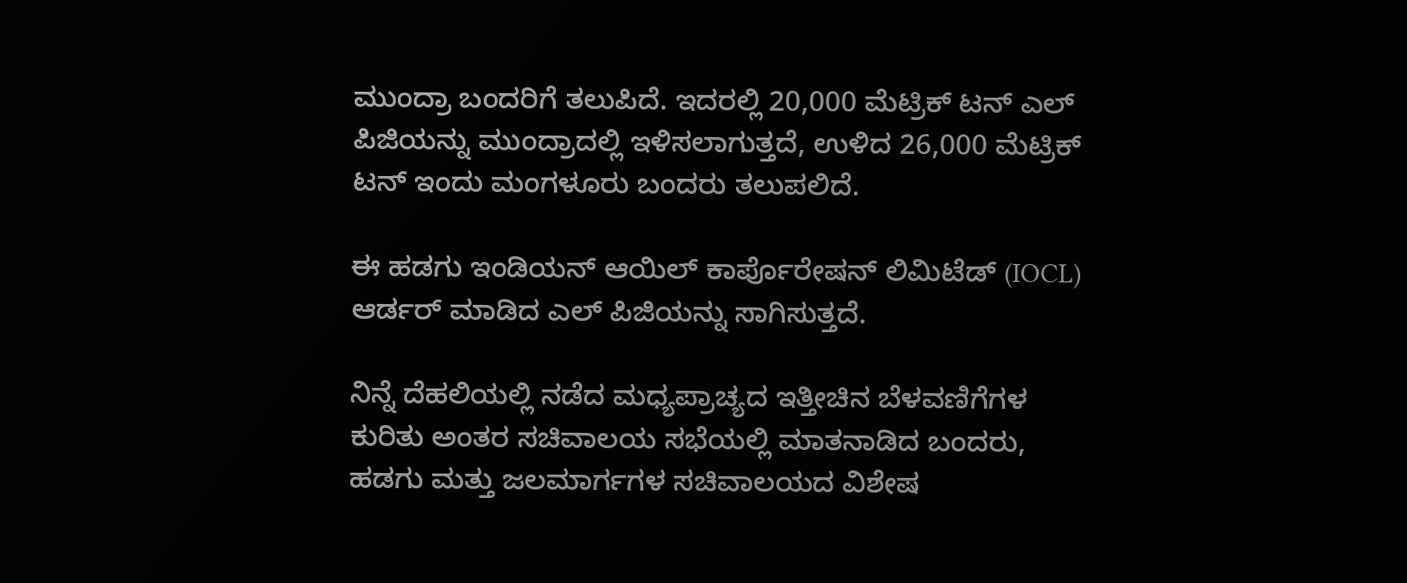ಮುಂದ್ರಾ ಬಂದರಿಗೆ ತಲುಪಿದೆ. ಇದರಲ್ಲಿ 20,000 ಮೆಟ್ರಿಕ್ ಟನ್ ಎಲ್ ಪಿಜಿಯನ್ನು ಮುಂದ್ರಾದಲ್ಲಿ ಇಳಿಸಲಾಗುತ್ತದೆ, ಉಳಿದ 26,000 ಮೆಟ್ರಿಕ್ ಟನ್ ಇಂದು ಮಂಗಳೂರು ಬಂದರು ತಲುಪಲಿದೆ.

ಈ ಹಡಗು ಇಂಡಿಯನ್ ಆಯಿಲ್ ಕಾರ್ಪೊರೇಷನ್ ಲಿಮಿಟೆಡ್ (IOCL) ಆರ್ಡರ್ ಮಾಡಿದ ಎಲ್ ಪಿಜಿಯನ್ನು ಸಾಗಿಸುತ್ತದೆ.

ನಿನ್ನೆ ದೆಹಲಿಯಲ್ಲಿ ನಡೆದ ಮಧ್ಯಪ್ರಾಚ್ಯದ ಇತ್ತೀಚಿನ ಬೆಳವಣಿಗೆಗಳ ಕುರಿತು ಅಂತರ ಸಚಿವಾಲಯ ಸಭೆಯಲ್ಲಿ ಮಾತನಾಡಿದ ಬಂದರು, ಹಡಗು ಮತ್ತು ಜಲಮಾರ್ಗಗಳ ಸಚಿವಾಲಯದ ವಿಶೇಷ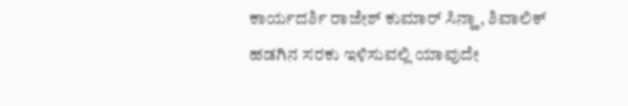ಕಾರ್ಯದರ್ಶಿ ರಾಜೇಶ್ ಕುಮಾರ್ ಸಿನ್ಹಾ, ಶಿವಾಲಿಕ್ ಹಡಗಿನ ಸರಕು ಇಳಿಸುವಲ್ಲಿ ಯಾವುದೇ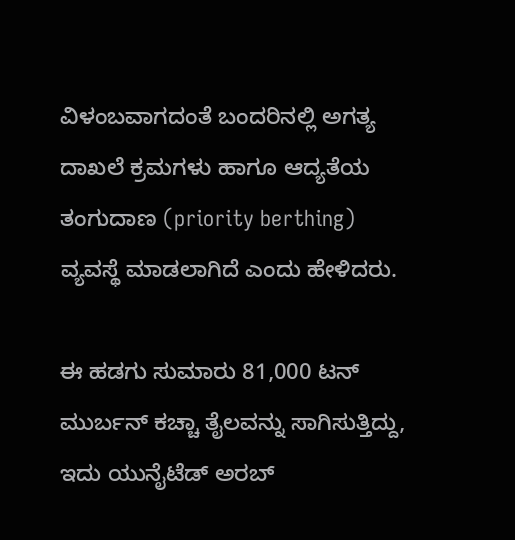ವಿಳಂಬವಾಗದಂತೆ ಬಂದರಿನಲ್ಲಿ ಅಗತ್ಯ ದಾಖಲೆ ಕ್ರಮಗಳು ಹಾಗೂ ಆದ್ಯತೆಯ ತಂಗುದಾಣ (priority berthing) ವ್ಯವಸ್ಥೆ ಮಾಡಲಾಗಿದೆ ಎಂದು ಹೇಳಿದರು.

ಈ ಹಡಗು ಸುಮಾರು 81,000 ಟನ್ ಮುರ್ಬನ್ ಕಚ್ಚಾ ತೈಲವನ್ನು ಸಾಗಿಸುತ್ತಿದ್ದು, ಇದು ಯುನೈಟೆಡ್ ಅರಬ್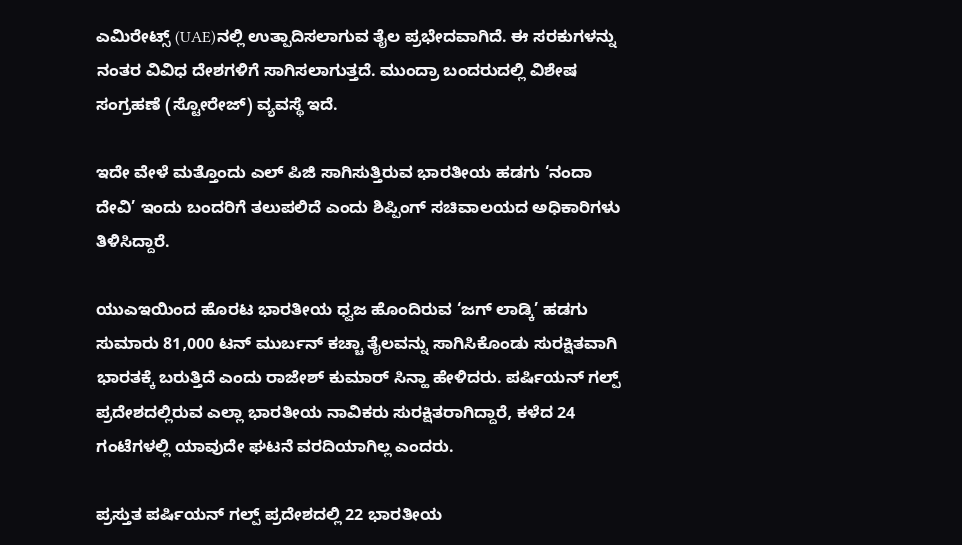ಎಮಿರೇಟ್ಸ್ (UAE)ನಲ್ಲಿ ಉತ್ಪಾದಿಸಲಾಗುವ ತೈಲ ಪ್ರಭೇದವಾಗಿದೆ. ಈ ಸರಕುಗಳನ್ನು ನಂತರ ವಿವಿಧ ದೇಶಗಳಿಗೆ ಸಾಗಿಸಲಾಗುತ್ತದೆ. ಮುಂದ್ರಾ ಬಂದರುದಲ್ಲಿ ವಿಶೇಷ ಸಂಗ್ರಹಣೆ (ಸ್ಟೋರೇಜ್) ವ್ಯವಸ್ಥೆ ಇದೆ.

ಇದೇ ವೇಳೆ ಮತ್ತೊಂದು ಎಲ್ ಪಿಜಿ ಸಾಗಿಸುತ್ತಿರುವ ಭಾರತೀಯ ಹಡಗು ‘ನಂದಾ ದೇವಿ’ ಇಂದು ಬಂದರಿಗೆ ತಲುಪಲಿದೆ ಎಂದು ಶಿಪ್ಪಿಂಗ್ ಸಚಿವಾಲಯದ ಅಧಿಕಾರಿಗಳು ತಿಳಿಸಿದ್ದಾರೆ.

ಯುಎಇಯಿಂದ ಹೊರಟ ಭಾರತೀಯ ಧ್ವಜ ಹೊಂದಿರುವ ‘ಜಗ್ ಲಾಡ್ಕಿ’ ಹಡಗು ಸುಮಾರು 81,000 ಟನ್ ಮುರ್ಬನ್ ಕಚ್ಚಾ ತೈಲವನ್ನು ಸಾಗಿಸಿಕೊಂಡು ಸುರಕ್ಷಿತವಾಗಿ ಭಾರತಕ್ಕೆ ಬರುತ್ತಿದೆ ಎಂದು ರಾಜೇಶ್ ಕುಮಾರ್ ಸಿನ್ಹಾ ಹೇಳಿದರು. ಪರ್ಷಿಯನ್ ಗಲ್ಪ್ ಪ್ರದೇಶದಲ್ಲಿರುವ ಎಲ್ಲಾ ಭಾರತೀಯ ನಾವಿಕರು ಸುರಕ್ಷಿತರಾಗಿದ್ದಾರೆ, ಕಳೆದ 24 ಗಂಟೆಗಳಲ್ಲಿ ಯಾವುದೇ ಘಟನೆ ವರದಿಯಾಗಿಲ್ಲ ಎಂದರು.

ಪ್ರಸ್ತುತ ಪರ್ಷಿಯನ್ ಗಲ್ಪ್ ಪ್ರದೇಶದಲ್ಲಿ 22 ಭಾರತೀಯ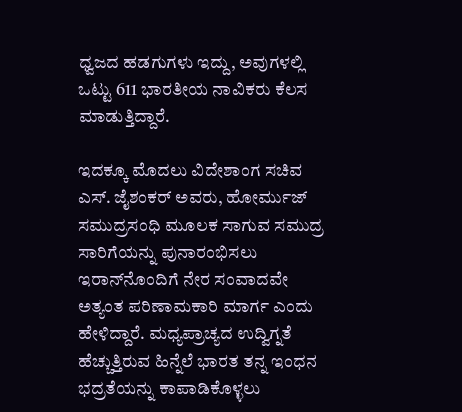ಧ್ವಜದ ಹಡಗುಗಳು ಇದ್ದು, ಅವುಗಳಲ್ಲಿ ಒಟ್ಟು 611 ಭಾರತೀಯ ನಾವಿಕರು ಕೆಲಸ ಮಾಡುತ್ತಿದ್ದಾರೆ.

ಇದಕ್ಕೂ ಮೊದಲು ವಿದೇಶಾಂಗ ಸಚಿವ ಎಸ್. ಜೈಶಂಕರ್ ಅವರು, ಹೋರ್ಮುಜ್ ಸಮುದ್ರಸಂಧಿ ಮೂಲಕ ಸಾಗುವ ಸಮುದ್ರ ಸಾರಿಗೆಯನ್ನು ಪುನಾರಂಭಿಸಲು ಇರಾನ್‌ನೊಂದಿಗೆ ನೇರ ಸಂವಾದವೇ ಅತ್ಯಂತ ಪರಿಣಾಮಕಾರಿ ಮಾರ್ಗ ಎಂದು ಹೇಳಿದ್ದಾರೆ. ಮಧ್ಯಪ್ರಾಚ್ಯದ ಉದ್ವಿಗ್ನತೆ ಹೆಚ್ಚುತ್ತಿರುವ ಹಿನ್ನೆಲೆ ಭಾರತ ತನ್ನ ಇಂಧನ ಭದ್ರತೆಯನ್ನು ಕಾಪಾಡಿಕೊಳ್ಳಲು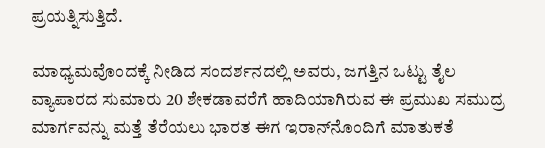ಪ್ರಯತ್ನಿಸುತ್ತಿದೆ.

ಮಾಧ್ಯಮವೊಂದಕ್ಕೆ ನೀಡಿದ ಸಂದರ್ಶನದಲ್ಲಿ ಅವರು, ಜಗತ್ತಿನ ಒಟ್ಟು ತೈಲ ವ್ಯಾಪಾರದ ಸುಮಾರು 20 ಶೇಕಡಾವರೆಗೆ ಹಾದಿಯಾಗಿರುವ ಈ ಪ್ರಮುಖ ಸಮುದ್ರ ಮಾರ್ಗವನ್ನು ಮತ್ತೆ ತೆರೆಯಲು ಭಾರತ ಈಗ ಇರಾನ್‌ನೊಂದಿಗೆ ಮಾತುಕತೆ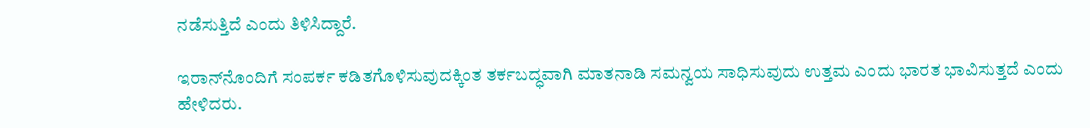ನಡೆಸುತ್ತಿದೆ ಎಂದು ತಿಳಿಸಿದ್ದಾರೆ.

ಇರಾನ್‌ನೊಂದಿಗೆ ಸಂಪರ್ಕ ಕಡಿತಗೊಳಿಸುವುದಕ್ಕಿಂತ ತರ್ಕಬದ್ಧವಾಗಿ ಮಾತನಾಡಿ ಸಮನ್ವಯ ಸಾಧಿಸುವುದು ಉತ್ತಮ ಎಂದು ಭಾರತ ಭಾವಿಸುತ್ತದೆ ಎಂದು ಹೇಳಿದರು.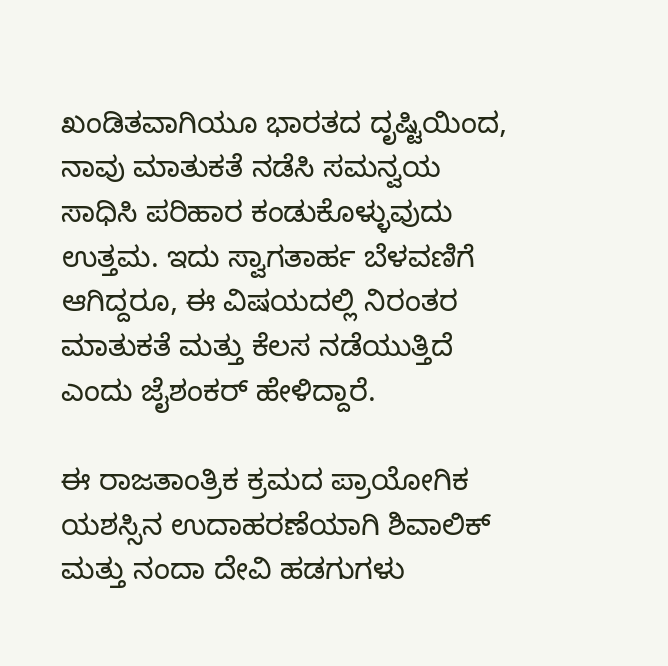ಖಂಡಿತವಾಗಿಯೂ ಭಾರತದ ದೃಷ್ಟಿಯಿಂದ, ನಾವು ಮಾತುಕತೆ ನಡೆಸಿ ಸಮನ್ವಯ ಸಾಧಿಸಿ ಪರಿಹಾರ ಕಂಡುಕೊಳ್ಳುವುದು ಉತ್ತಮ. ಇದು ಸ್ವಾಗತಾರ್ಹ ಬೆಳವಣಿಗೆ ಆಗಿದ್ದರೂ, ಈ ವಿಷಯದಲ್ಲಿ ನಿರಂತರ ಮಾತುಕತೆ ಮತ್ತು ಕೆಲಸ ನಡೆಯುತ್ತಿದೆ ಎಂದು ಜೈಶಂಕರ್ ಹೇಳಿದ್ದಾರೆ.

ಈ ರಾಜತಾಂತ್ರಿಕ ಕ್ರಮದ ಪ್ರಾಯೋಗಿಕ ಯಶಸ್ಸಿನ ಉದಾಹರಣೆಯಾಗಿ ಶಿವಾಲಿಕ್ ಮತ್ತು ನಂದಾ ದೇವಿ ಹಡಗುಗಳು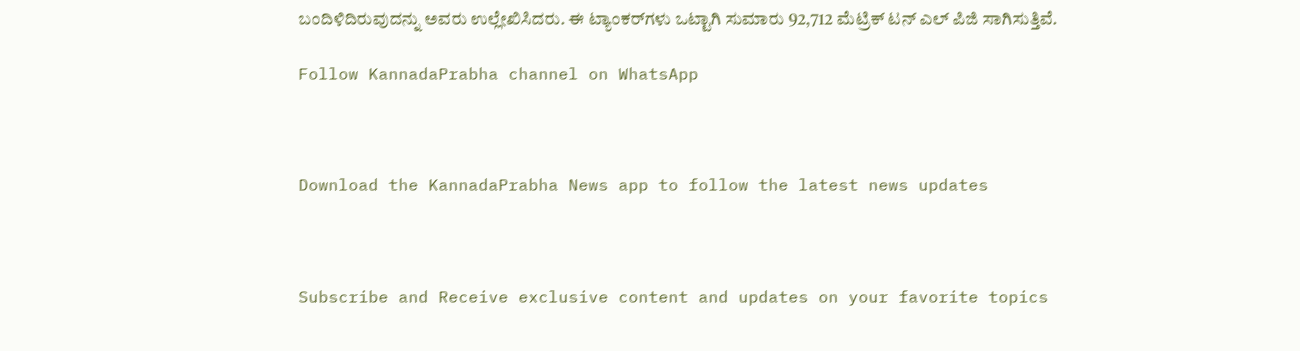ಬಂದಿಳಿದಿರುವುದನ್ನು ಅವರು ಉಲ್ಲೇಖಿಸಿದರು. ಈ ಟ್ಯಾಂಕರ್‌ಗಳು ಒಟ್ಟಾಗಿ ಸುಮಾರು 92,712 ಮೆಟ್ರಿಕ್ ಟನ್ ಎಲ್ ಪಿಜಿ ಸಾಗಿಸುತ್ತಿವೆ.

Follow KannadaPrabha channel on WhatsApp



Download the KannadaPrabha News app to follow the latest news updates



Subscribe and Receive exclusive content and updates on your favorite topics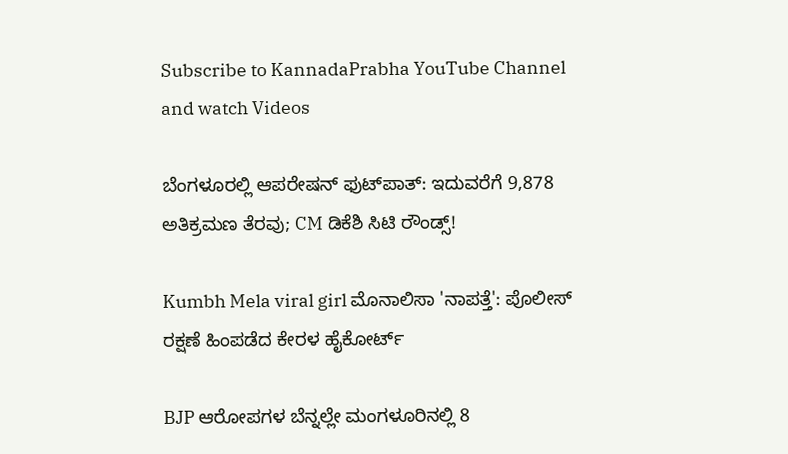Subscribe to KannadaPrabha YouTube Channel and watch Videos

ಬೆಂಗಳೂರಲ್ಲಿ ಆಪರೇಷನ್‌ ಫುಟ್‌ಪಾತ್‌: ಇದುವರೆಗೆ 9,878 ಅತಿಕ್ರಮಣ ತೆರವು; CM ಡಿಕೆಶಿ ಸಿಟಿ ರೌಂಡ್ಸ್!

Kumbh Mela viral girl ಮೊನಾಲಿಸಾ 'ನಾಪತ್ತೆ': ಪೊಲೀಸ್ ರಕ್ಷಣೆ ಹಿಂಪಡೆದ ಕೇರಳ ಹೈಕೋರ್ಟ್

BJP ಆರೋಪಗಳ ಬೆನ್ನಲ್ಲೇ ಮಂಗಳೂರಿನಲ್ಲಿ 8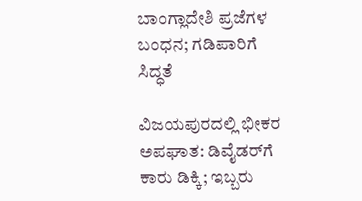ಬಾಂಗ್ಲಾದೇಶಿ ಪ್ರಜೆಗಳ ಬಂಧನ; ಗಡಿಪಾರಿಗೆ ಸಿದ್ಧತೆ

ವಿಜಯಪುರದಲ್ಲಿ ಭೀಕರ ಅಪಘಾತ: ಡಿವೈಡರ್‌ಗೆ ಕಾರು ಡಿಕ್ಕಿ; ಇಬ್ಬರು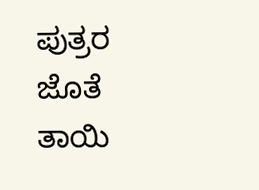ಪುತ್ರರ ಜೊತೆ ತಾಯಿ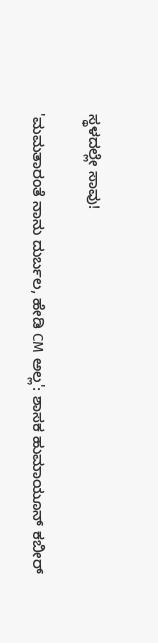ಸ್ಥಳದಲ್ಲೇ ಸಾವು!

'ಮಮತಾರಂತೆ ನಾನು ದುರ್ಬಲ, ಹೇಡಿ CM ಅಲ್ಲ': ಶಾಸಕ ಹುಮಾಯೂನ್ ಕಬೀರ್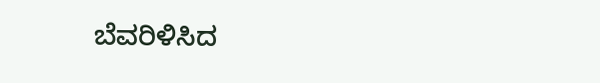ಬೆವರಿಳಿಸಿದ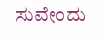ಸುವೇಂದು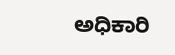ಅಧಿಕಾರಿ